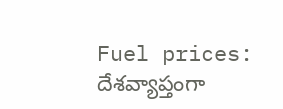Fuel prices: దేశవ్యాప్తంగా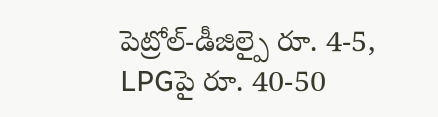పెట్రోల్-డీజిల్పై రూ. 4-5, LPGపై రూ. 40-50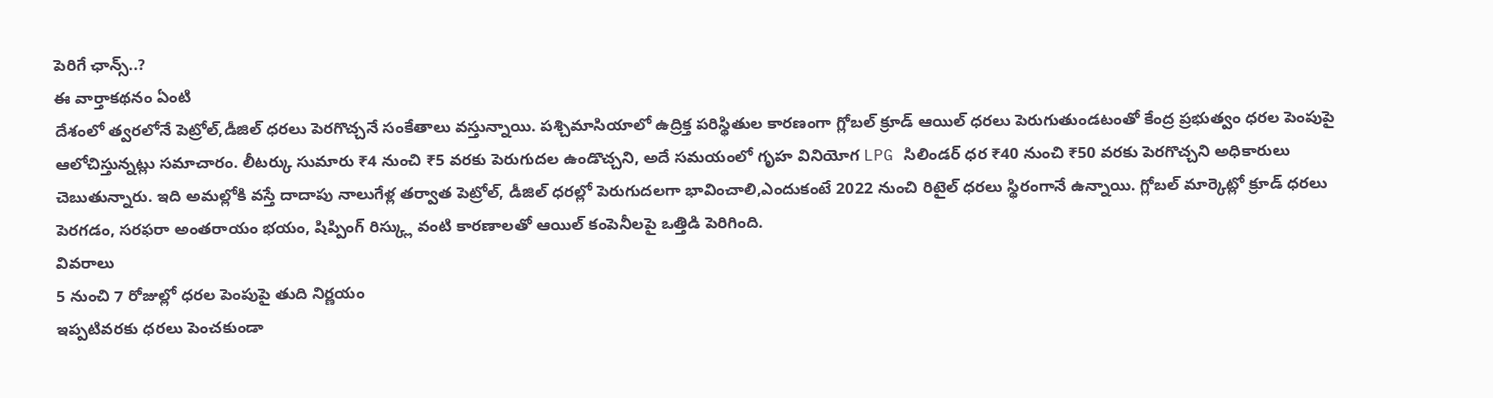పెరిగే ఛాన్స్..?
ఈ వార్తాకథనం ఏంటి
దేశంలో త్వరలోనే పెట్రోల్,డీజిల్ ధరలు పెరగొచ్చనే సంకేతాలు వస్తున్నాయి. పశ్చిమాసియాలో ఉద్రిక్త పరిస్థితుల కారణంగా గ్లోబల్ క్రూడ్ ఆయిల్ ధరలు పెరుగుతుండటంతో కేంద్ర ప్రభుత్వం ధరల పెంపుపై ఆలోచిస్తున్నట్లు సమాచారం. లీటర్కు సుమారు ₹4 నుంచి ₹5 వరకు పెరుగుదల ఉండొచ్చని, అదే సమయంలో గృహ వినియోగ LPG సిలిండర్ ధర ₹40 నుంచి ₹50 వరకు పెరగొచ్చని అధికారులు చెబుతున్నారు. ఇది అమల్లోకి వస్తే దాదాపు నాలుగేళ్ల తర్వాత పెట్రోల్, డీజిల్ ధరల్లో పెరుగుదలగా భావించాలి,ఎందుకంటే 2022 నుంచి రిటైల్ ధరలు స్థిరంగానే ఉన్నాయి. గ్లోబల్ మార్కెట్లో క్రూడ్ ధరలు పెరగడం, సరఫరా అంతరాయం భయం, షిప్పింగ్ రిస్క్లు వంటి కారణాలతో ఆయిల్ కంపెనీలపై ఒత్తిడి పెరిగింది.
వివరాలు
5 నుంచి 7 రోజుల్లో ధరల పెంపుపై తుది నిర్ణయం
ఇప్పటివరకు ధరలు పెంచకుండా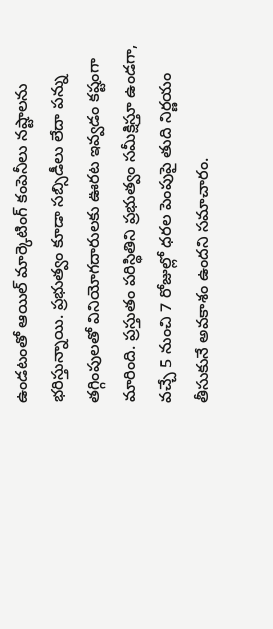ఉండటంతో ఆయిల్ మార్కెటింగ్ కంపెనీలు నష్టాలను భరిస్తున్నాయి. ప్రభుత్వం కూడా సబ్సిడీలు లేదా పన్ను తగ్గింపులతో వినియోగదారులకు ఊరట ఇవ్వడం కష్టంగా మారింది. ప్రస్తుతం పరిస్థితిని ప్రభుత్వం సమీక్షిస్తూ ఉండగా, వచ్చే 5 నుంచి 7 రోజుల్లో ధరల పెంపుపై తుది నిర్ణయం తీసుకునే అవకాశం ఉందని సమాచారం.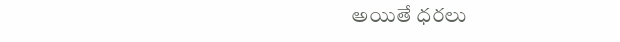అయితే ధరలు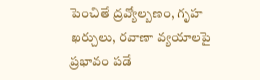పెంచితే ద్రవ్యోల్బణం, గృహ ఖర్చులు, రవాణా వ్యయాలపై ప్రభావం పడే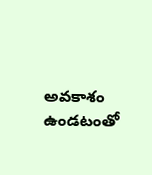అవకాశం ఉండటంతో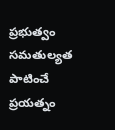ప్రభుత్వం సమతుల్యత పాటించే ప్రయత్నం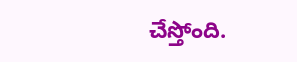చేస్తోంది.